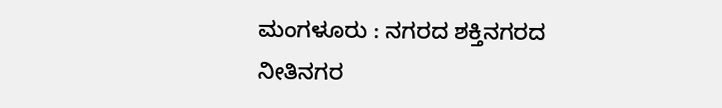ಮಂಗಳೂರು : ನಗರದ ಶಕ್ತಿನಗರದ ನೀತಿನಗರ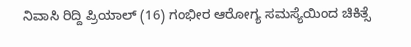ನಿವಾಸಿ ರಿದ್ದಿ ಪ್ರಿಯಾಲ್ (16) ಗಂಭೀರ ಆರೋಗ್ಯ ಸಮಸ್ಯೆಯಿಂದ ಚಿಕಿತ್ಸೆ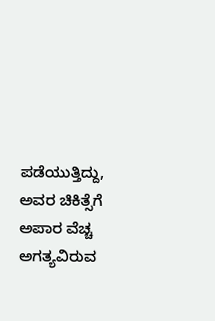ಪಡೆಯುತ್ತಿದ್ದು, ಅವರ ಚಿಕಿತ್ಸೆಗೆ ಅಪಾರ ವೆಚ್ಚ ಅಗತ್ಯವಿರುವ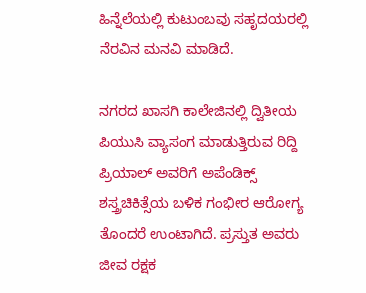ಹಿನ್ನೆಲೆಯಲ್ಲಿ ಕುಟುಂಬವು ಸಹೃದಯರಲ್ಲಿ ನೆರವಿನ ಮನವಿ ಮಾಡಿದೆ.

ನಗರದ ಖಾಸಗಿ ಕಾಲೇಜಿನಲ್ಲಿ ದ್ವಿತೀಯ ಪಿಯುಸಿ ವ್ಯಾಸಂಗ ಮಾಡುತ್ತಿರುವ ರಿದ್ದಿ ಪ್ರಿಯಾಲ್ ಅವರಿಗೆ ಅಪೆಂಡಿಕ್ಸ್ ಶಸ್ತ್ರಚಿಕಿತ್ಸೆಯ ಬಳಿಕ ಗಂಭೀರ ಆರೋಗ್ಯ ತೊಂದರೆ ಉಂಟಾಗಿದೆ. ಪ್ರಸ್ತುತ ಅವರು ಜೀವ ರಕ್ಷಕ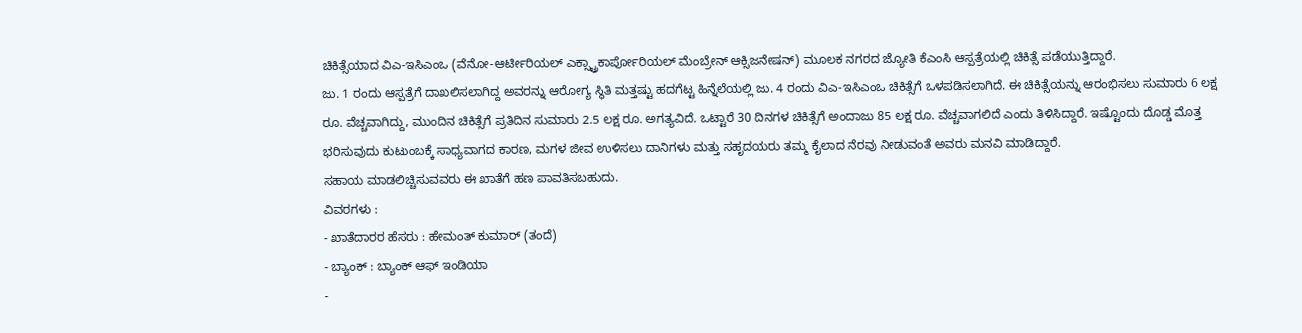ಚಿಕಿತ್ಸೆಯಾದ ವಿಎ-ಇಸಿಎಂಒ (ವೆನೋ-ಆರ್ಟೀರಿಯಲ್ ಎಕ್ಸ್ಟ್ರಾಕಾರ್ಪೋರಿಯಲ್ ಮೆಂಬ್ರೇನ್ ಆಕ್ಸಿಜನೇಷನ್) ಮೂಲಕ ನಗರದ ಜ್ಯೋತಿ ಕೆಎಂಸಿ ಆಸ್ಪತ್ರೆಯಲ್ಲಿ ಚಿಕಿತ್ಸೆ ಪಡೆಯುತ್ತಿದ್ದಾರೆ.
ಜು. 1 ರಂದು ಆಸ್ಪತ್ರೆಗೆ ದಾಖಲಿಸಲಾಗಿದ್ದ ಅವರನ್ನು ಆರೋಗ್ಯ ಸ್ಥಿತಿ ಮತ್ತಷ್ಟು ಹದಗೆಟ್ಟ ಹಿನ್ನೆಲೆಯಲ್ಲಿ ಜು. 4 ರಂದು ವಿಎ-ಇಸಿಎಂಒ ಚಿಕಿತ್ಸೆಗೆ ಒಳಪಡಿಸಲಾಗಿದೆ. ಈ ಚಿಕಿತ್ಸೆಯನ್ನು ಆರಂಭಿಸಲು ಸುಮಾರು 6 ಲಕ್ಷ ರೂ. ವೆಚ್ಚವಾಗಿದ್ದು, ಮುಂದಿನ ಚಿಕಿತ್ಸೆಗೆ ಪ್ರತಿದಿನ ಸುಮಾರು 2.5 ಲಕ್ಷ ರೂ. ಅಗತ್ಯವಿದೆ. ಒಟ್ಟಾರೆ 30 ದಿನಗಳ ಚಿಕಿತ್ಸೆಗೆ ಅಂದಾಜು 85 ಲಕ್ಷ ರೂ. ವೆಚ್ಚವಾಗಲಿದೆ ಎಂದು ತಿಳಿಸಿದ್ದಾರೆ. ಇಷ್ಟೊಂದು ದೊಡ್ಡ ಮೊತ್ತ ಭರಿಸುವುದು ಕುಟುಂಬಕ್ಕೆ ಸಾಧ್ಯವಾಗದ ಕಾರಣ, ಮಗಳ ಜೀವ ಉಳಿಸಲು ದಾನಿಗಳು ಮತ್ತು ಸಹೃದಯರು ತಮ್ಮ ಕೈಲಾದ ನೆರವು ನೀಡುವಂತೆ ಅವರು ಮನವಿ ಮಾಡಿದ್ದಾರೆ.
ಸಹಾಯ ಮಾಡಲಿಚ್ಚಿಸುವವರು ಈ ಖಾತೆಗೆ ಹಣ ಪಾವತಿಸಬಹುದು.
ವಿವರಗಳು :
- ಖಾತೆದಾರರ ಹೆಸರು : ಹೇಮಂತ್ ಕುಮಾರ್ (ತಂದೆ)
- ಬ್ಯಾಂಕ್ : ಬ್ಯಾಂಕ್ ಆಫ್ ಇಂಡಿಯಾ
-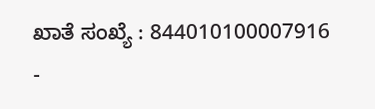ಖಾತೆ ಸಂಖ್ಯೆ : 844010100007916
-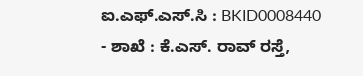ಐ.ಎಫ್.ಎಸ್.ಸಿ : BKID0008440
- ಶಾಖೆ : ಕೆ.ಎಸ್. ರಾವ್ ರಸ್ತೆ,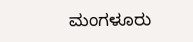ಮಂಗಳೂರು